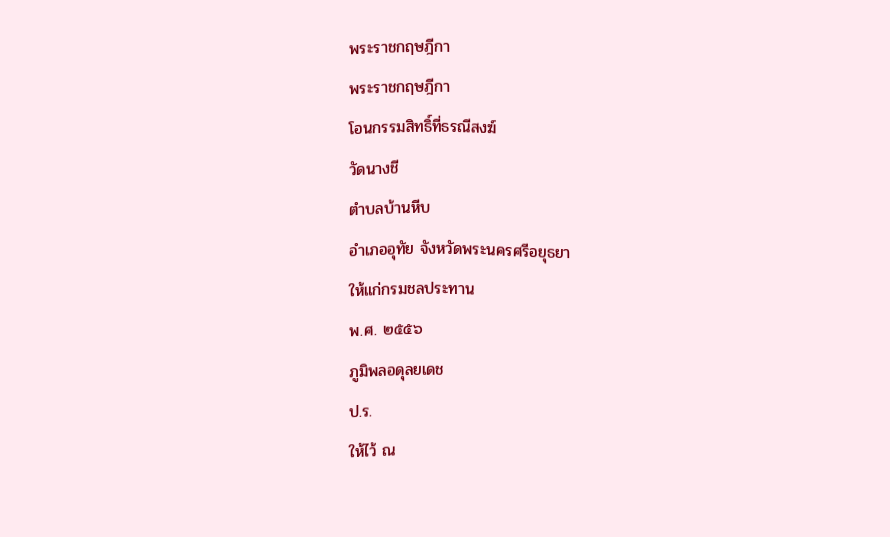พระราชกฤษฎีกา
พระราชกฤษฎีกา
โอนกรรมสิทธิ์ที่ธรณีสงฆ์
วัดนางชี
ตำบลบ้านหีบ
อำเภออุทัย จังหวัดพระนครศรีอยุธยา
ให้แก่กรมชลประทาน
พ.ศ. ๒๕๕๖
ภูมิพลอดุลยเดช
ป.ร.
ให้ไว้ ณ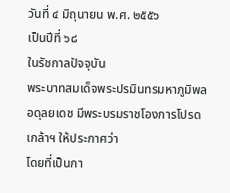วันที่ ๔ มิถุนายน พ.ศ. ๒๕๕๖
เป็นปีที่ ๖๘
ในรัชกาลปัจจุบัน
พระบาทสมเด็จพระปรมินทรมหาภูมิพลอดุลยเดช มีพระบรมราชโองการโปรดเกล้าฯ ให้ประกาศว่า
โดยที่เป็นกา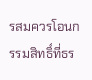รสมควรโอนกรรมสิทธิ์ที่ธร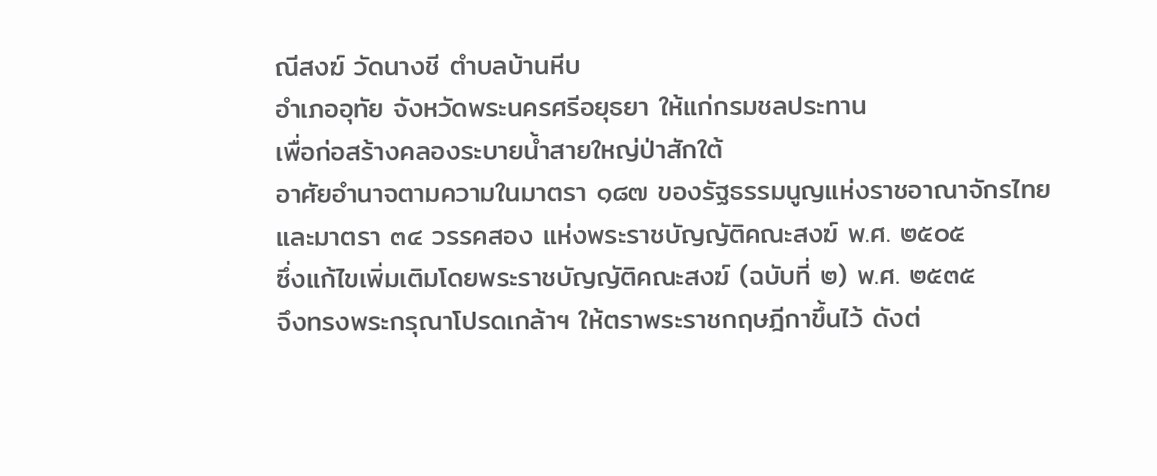ณีสงฆ์ วัดนางชี ตำบลบ้านหีบ
อำเภออุทัย จังหวัดพระนครศรีอยุธยา ให้แก่กรมชลประทาน
เพื่อก่อสร้างคลองระบายน้ำสายใหญ่ป่าสักใต้
อาศัยอำนาจตามความในมาตรา ๑๘๗ ของรัฐธรรมนูญแห่งราชอาณาจักรไทย
และมาตรา ๓๔ วรรคสอง แห่งพระราชบัญญัติคณะสงฆ์ พ.ศ. ๒๕๐๕
ซึ่งแก้ไขเพิ่มเติมโดยพระราชบัญญัติคณะสงฆ์ (ฉบับที่ ๒) พ.ศ. ๒๕๓๕
จึงทรงพระกรุณาโปรดเกล้าฯ ให้ตราพระราชกฤษฎีกาขึ้นไว้ ดังต่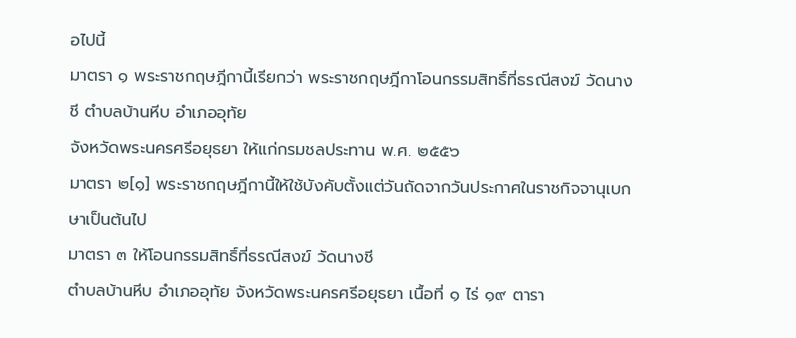อไปนี้
มาตรา ๑ พระราชกฤษฎีกานี้เรียกว่า พระราชกฤษฎีกาโอนกรรมสิทธิ์ที่ธรณีสงฆ์ วัดนางชี ตำบลบ้านหีบ อำเภออุทัย
จังหวัดพระนครศรีอยุธยา ให้แก่กรมชลประทาน พ.ศ. ๒๕๕๖
มาตรา ๒[๑] พระราชกฤษฎีกานี้ให้ใช้บังคับตั้งแต่วันถัดจากวันประกาศในราชกิจจานุเบกษาเป็นต้นไป
มาตรา ๓ ให้โอนกรรมสิทธิ์ที่ธรณีสงฆ์ วัดนางชี
ตำบลบ้านหีบ อำเภออุทัย จังหวัดพระนครศรีอยุธยา เนื้อที่ ๑ ไร่ ๑๙ ตารา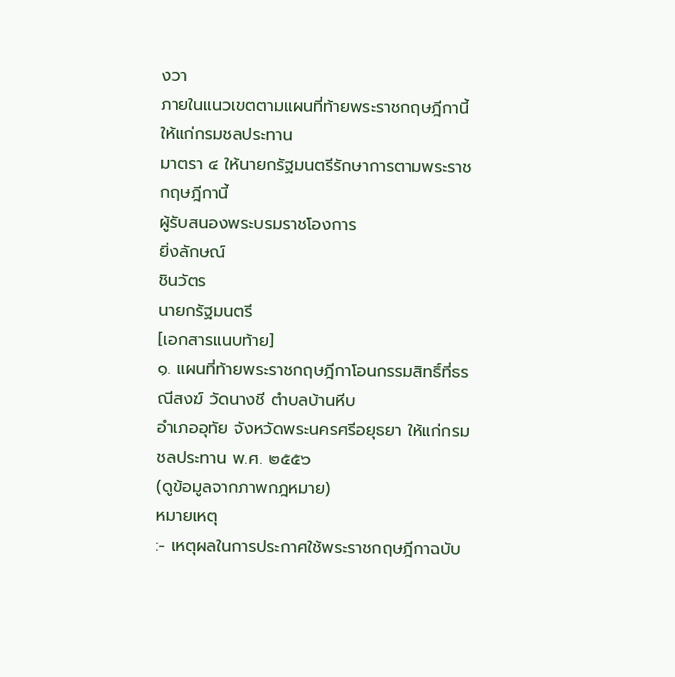งวา
ภายในแนวเขตตามแผนที่ท้ายพระราชกฤษฎีกานี้ ให้แก่กรมชลประทาน
มาตรา ๔ ให้นายกรัฐมนตรีรักษาการตามพระราชกฤษฎีกานี้
ผู้รับสนองพระบรมราชโองการ
ยิ่งลักษณ์
ชินวัตร
นายกรัฐมนตรี
[เอกสารแนบท้าย]
๑. แผนที่ท้ายพระราชกฤษฎีกาโอนกรรมสิทธิ์ที่ธรณีสงฆ์ วัดนางชี ตำบลบ้านหีบ
อำเภออุทัย จังหวัดพระนครศรีอยุธยา ให้แก่กรมชลประทาน พ.ศ. ๒๕๕๖
(ดูข้อมูลจากภาพกฎหมาย)
หมายเหตุ
:- เหตุผลในการประกาศใช้พระราชกฤษฎีกาฉบับ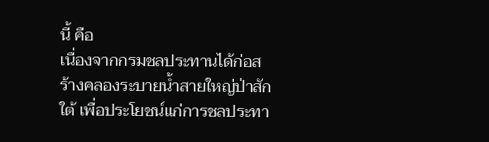นี้ คือ
เนื่องจากกรมชลประทานได้ก่อสร้างคลองระบายน้ำสายใหญ่ป่าสักใต้ เพื่อประโยชน์แก่การชลประทา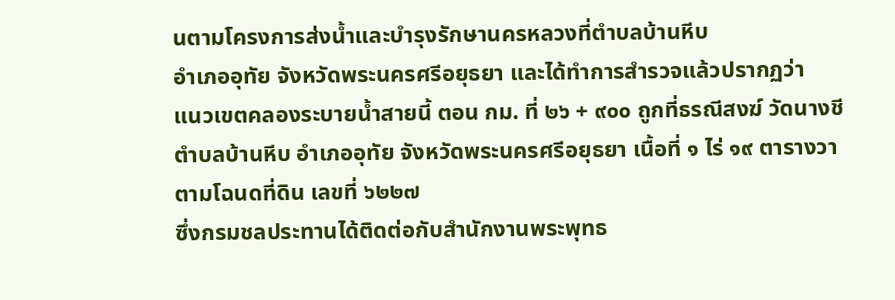นตามโครงการส่งน้ำและบำรุงรักษานครหลวงที่ตำบลบ้านหีบ
อำเภออุทัย จังหวัดพระนครศรีอยุธยา และได้ทำการสำรวจแล้วปรากฏว่า
แนวเขตคลองระบายน้ำสายนี้ ตอน กม. ที่ ๒๖ + ๙๐๐ ถูกที่ธรณีสงฆ์ วัดนางชี
ตำบลบ้านหีบ อำเภออุทัย จังหวัดพระนครศรีอยุธยา เนื้อที่ ๑ ไร่ ๑๙ ตารางวา
ตามโฉนดที่ดิน เลขที่ ๖๒๒๗
ซึ่งกรมชลประทานได้ติดต่อกับสำนักงานพระพุทธ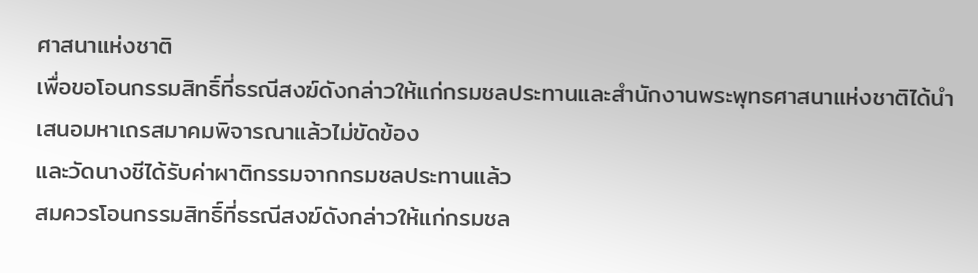ศาสนาแห่งชาติ
เพื่อขอโอนกรรมสิทธิ์ที่ธรณีสงฆ์ดังกล่าวให้แก่กรมชลประทานและสำนักงานพระพุทธศาสนาแห่งชาติได้นำเสนอมหาเถรสมาคมพิจารณาแล้วไม่ขัดข้อง
และวัดนางชีได้รับค่าผาติกรรมจากกรมชลประทานแล้ว
สมควรโอนกรรมสิทธิ์ที่ธรณีสงฆ์ดังกล่าวให้แก่กรมชล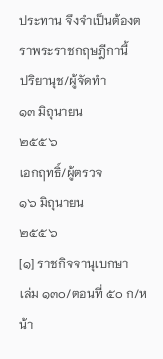ประทาน จึงจำเป็นต้องตราพระราชกฤษฎีกานี้
ปริยานุช/ผู้จัดทำ
๑๓ มิถุนายน
๒๕๕๖
เอกฤทธิ์/ผู้ตรวจ
๑๖ มิถุนายน
๒๕๕๖
[๑] ราชกิจจานุเบกษา
เล่ม ๑๓๐/ตอนที่ ๕๐ ก/หน้า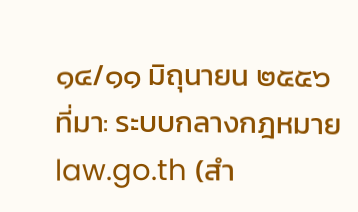๑๔/๑๑ มิถุนายน ๒๕๕๖
ที่มา: ระบบกลางกฎหมาย law.go.th (สำ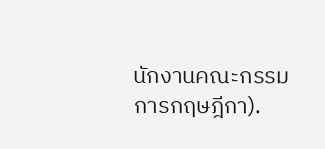นักงานคณะกรรมการกฤษฎีกา).